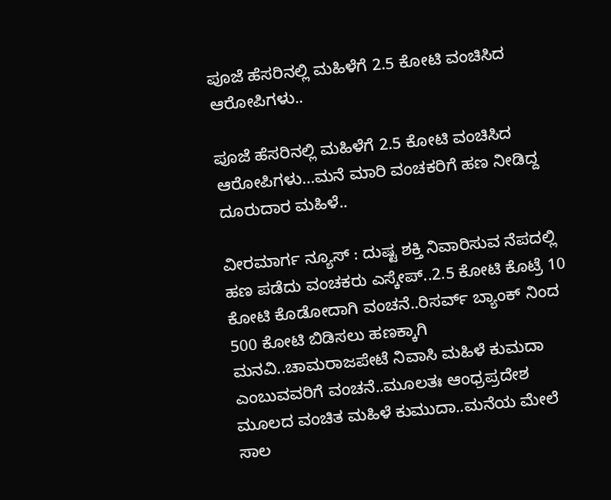ಪೂಜೆ ಹೆಸರಿನಲ್ಲಿ ಮಹಿಳೆಗೆ 2.5 ಕೋಟಿ ವಂಚಿಸಿದ ಆರೋಪಿಗಳು..

ಪೂಜೆ ಹೆಸರಿನಲ್ಲಿ ಮಹಿಳೆಗೆ 2.5 ಕೋಟಿ ವಂಚಿಸಿದ ಆರೋಪಿಗಳು…ಮನೆ ಮಾರಿ ವಂಚಕರಿಗೆ ಹಣ ನೀಡಿದ್ದ ದೂರುದಾರ ಮಹಿಳೆ..

ವೀರಮಾರ್ಗ ನ್ಯೂಸ್ : ದುಷ್ಟ ಶಕ್ತಿ ನಿವಾರಿಸುವ ನೆಪದಲ್ಲಿ ಹಣ ಪಡೆದು ವಂಚಕರು ಎಸ್ಕೇಪ್..2.5 ಕೋಟಿ ಕೊಟ್ರೆ 10 ಕೋಟಿ ಕೊಡೋದಾಗಿ ವಂಚನೆ..ರಿಸರ್ವ್ ಬ್ಯಾಂಕ್ ನಿಂದ 500 ಕೋಟಿ ಬಿಡಿಸಲು ಹಣಕ್ಕಾಗಿ ಮನವಿ..ಚಾಮರಾಜಪೇಟೆ ನಿವಾಸಿ ಮಹಿಳೆ ಕುಮದಾ ಎಂಬುವವರಿಗೆ ವಂಚನೆ..ಮೂಲತಃ ಆಂಧ್ರಪ್ರದೇಶ ಮೂಲದ ವಂಚಿತ ಮಹಿಳೆ ಕುಮುದಾ..ಮನೆಯ ಮೇಲೆ ಸಾಲ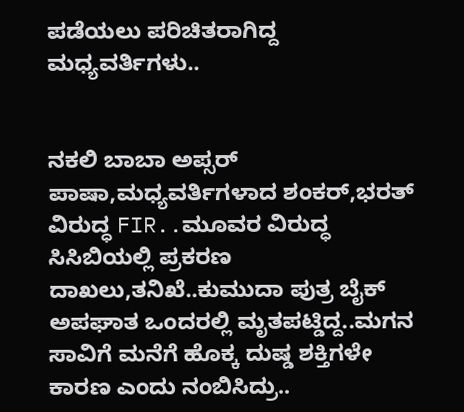ಪಡೆಯಲು ಪರಿಚಿತರಾಗಿದ್ದ ಮಧ್ಯವರ್ತಿಗಳು..


ನಕಲಿ ಬಾಬಾ ಅಪ್ಸರ್ ಪಾಷಾ,ಮಧ್ಯವರ್ತಿಗಳಾದ ಶಂಕರ್,ಭರತ್ ವಿರುದ್ಧ FIR..ಮೂವರ ವಿರುದ್ಧ ಸಿಸಿಬಿಯಲ್ಲಿ ಪ್ರಕರಣ ದಾಖಲು,ತನಿಖೆ..ಕುಮುದಾ ಪುತ್ರ ಬೈಕ್ ಅಪಘಾತ ಒಂದರಲ್ಲಿ ಮೃತಪಟ್ಡಿದ್ದ..ಮಗನ ಸಾವಿಗೆ ಮನೆಗೆ ಹೊಕ್ಕ ದುಷ್ಡ ಶಕ್ತಿಗಳೇ ಕಾರಣ ಎಂದು ನಂಬಿಸಿದ್ರು..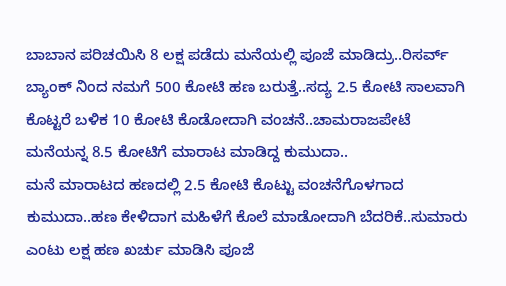ಬಾಬಾನ ಪರಿಚಯಿಸಿ 8 ಲಕ್ಷ ಪಡೆದು ಮನೆಯಲ್ಲಿ ಪೂಜೆ ಮಾಡಿದ್ರು..ರಿಸರ್ವ್ ಬ್ಯಾಂಕ್ ನಿಂದ ನಮಗೆ 500 ಕೋಟಿ ಹಣ ಬರುತ್ತೆ..ಸದ್ಯ 2.5 ಕೋಟಿ ಸಾಲವಾಗಿ ಕೊಟ್ಟರೆ ಬಳಿಕ 10 ಕೋಟಿ ಕೊಡೋದಾಗಿ ವಂಚನೆ..ಚಾಮರಾಜಪೇಟೆ ಮನೆಯನ್ನ 8.5 ಕೋಟಿಗೆ ಮಾರಾಟ ಮಾಡಿದ್ದ ಕುಮುದಾ..
ಮನೆ ಮಾರಾಟದ ಹಣದಲ್ಲಿ 2.5 ಕೋಟಿ ಕೊಟ್ಟು ವಂಚನೆಗೊಳಗಾದ ಕುಮುದಾ..ಹಣ ಕೇಳಿದಾಗ ಮಹಿಳೆಗೆ ಕೊಲೆ ಮಾಡೋದಾಗಿ ಬೆದರಿಕೆ..ಸುಮಾರು ಎಂಟು ಲಕ್ಷ ಹಣ ಖರ್ಚು ಮಾಡಿಸಿ ಪೂಜೆ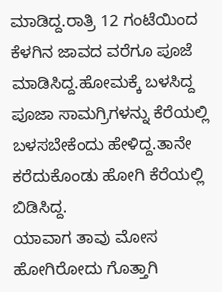ಮಾಡಿದ್ದ.ರಾತ್ರಿ 12 ಗಂಟೆಯಿಂದ ಕೆಳಗಿನ ಜಾವದ ವರೆಗೂ ಪೂಜೆ ಮಾಡಿಸಿದ್ದ.ಹೋಮಕ್ಕೆ ಬಳಸಿದ್ದ ಪೂಜಾ ಸಾಮಗ್ರಿಗಳನ್ನು ಕೆರೆಯಲ್ಲಿ ಬಳಸಬೇಕೆಂದು ಹೇಳಿದ್ದ.ತಾನೇ ಕರೆದುಕೊಂಡು ಹೋಗಿ ಕೆರೆಯಲ್ಲಿ ಬಿಡಿಸಿದ್ದ.
ಯಾವಾಗ ತಾವು ಮೋಸ ಹೋಗಿರೋದು ಗೊತ್ತಾಗಿ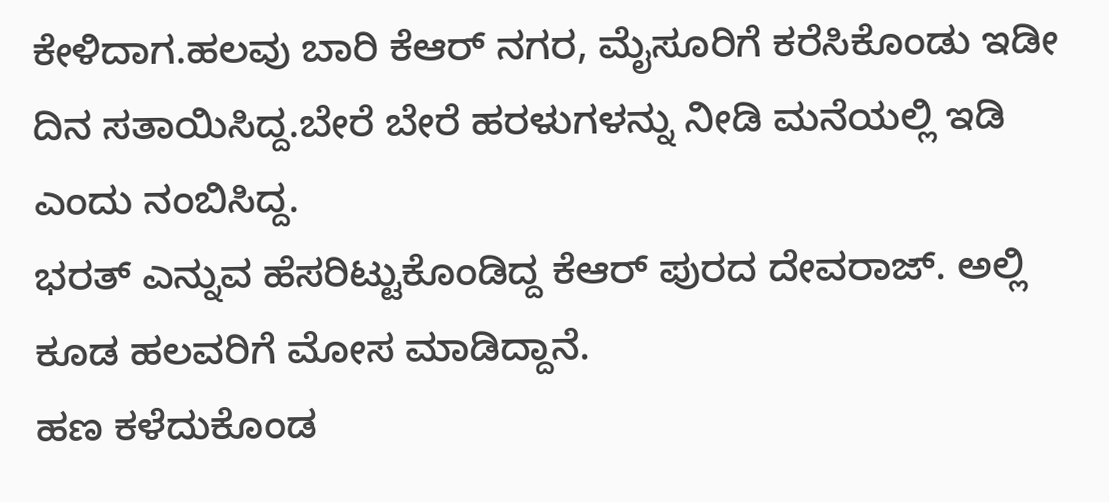ಕೇಳಿದಾಗ.ಹಲವು ಬಾರಿ ಕೆಆರ್ ನಗರ, ಮೈಸೂರಿಗೆ ಕರೆಸಿಕೊಂಡು ಇಡೀ ದಿನ ಸತಾಯಿಸಿದ್ದ.ಬೇರೆ ಬೇರೆ ಹರಳುಗಳನ್ನು ನೀಡಿ ಮನೆಯಲ್ಲಿ ಇಡಿ ಎಂದು ನಂಬಿಸಿದ್ದ.
ಭರತ್ ಎನ್ನುವ ಹೆಸರಿಟ್ಟುಕೊಂಡಿದ್ದ ಕೆಆರ್ ಪುರದ ದೇವರಾಜ್. ಅಲ್ಲಿ ಕೂಡ ಹಲವರಿಗೆ ಮೋಸ ಮಾಡಿದ್ದಾನೆ.
ಹಣ ಕಳೆದುಕೊಂಡ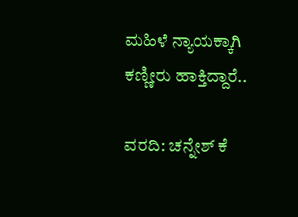ಮಹಿಳೆ ನ್ಯಾಯಕ್ಕಾಗಿ ಕಣ್ಣೀರು ಹಾಕ್ತಿದ್ದಾರೆ..

ವರದಿ: ಚನ್ನೇಶ್ ಕೆ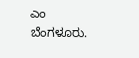ಎಂ
ಬೆಂಗಳೂರು.